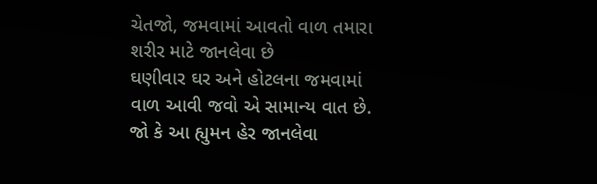ચેતજો, જમવામાં આવતો વાળ તમારા શરીર માટે જાનલેવા છે
ઘણીવાર ઘર અને હોટલના જમવામાં વાળ આવી જવો એ સામાન્ય વાત છે. જો કે આ હ્યુમન હેર જાનલેવા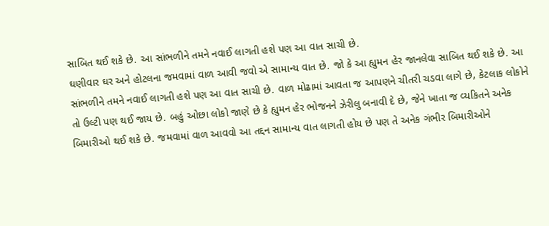સાબિત થઈ શકે છે. આ સાંભળીને તમને નવાઈ લાગતી હશે પણ આ વાત સાચી છે.
ઘણીવાર ઘર અને હોટલના જમવામાં વાળ આવી જવો એ સામાન્ય વાત છે. જો કે આ હ્યુમન હેર જાનલેવા સાબિત થઈ શકે છે. આ સાંભળીને તમને નવાઈ લાગતી હશે પણ આ વાત સાચી છે. વાળ મોઢામાં આવતા જ આપણને ચીતરી ચડવા લાગે છે, કેટલાક લોકોને તો ઉલ્ટી પણ થઈ જાય છે. બહું ઓછા લોકો જાણે છે કે હ્યુમન હેર ભોજનને ઝેરીલુ બનાવી દે છે, જેને ખાતા જ વ્યકિતને અનેક બિમારીઓ થઈ શકે છે. જમવામાં વાળ આવવો આ તદ્દન સામાન્ય વાત લાગતી હોય છે પણ તે અનેક ગંભીર બિમારીઓને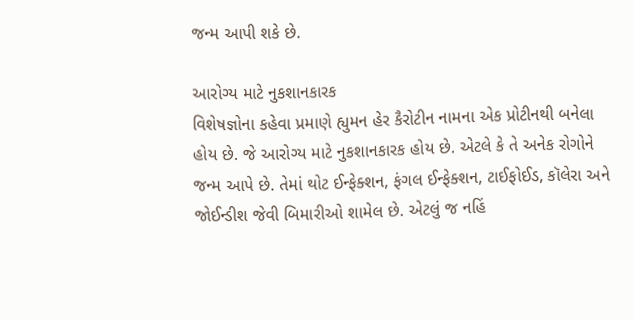જન્મ આપી શકે છે.

આરોગ્ય માટે નુકશાનકારક
વિશેષજ્ઞોના કહેવા પ્રમાણે હ્યુમન હેર કૈરોટીન નામના એક પ્રોટીનથી બનેલા હોય છે. જે આરોગ્ય માટે નુકશાનકારક હોય છે. એટલે કે તે અનેક રોગોને જન્મ આપે છે. તેમાં થોટ ઈન્ફેક્શન, ફંગલ ઈન્ફેક્શન, ટાઈફોઈડ, કૉલેરા અને જોઈન્ડીશ જેવી બિમારીઓ શામેલ છે. એટલું જ નહિં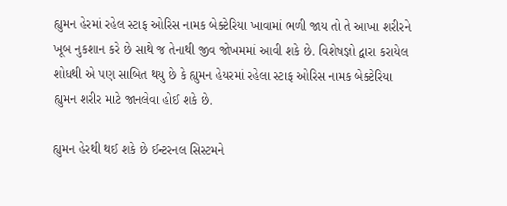હ્યુમન હેરમાં રહેલ સ્ટાફ ઓરિસ નામક બેક્ટેરિયા ખાવામાં ભળી જાય તો તે આખા શરીરને ખૂબ નુકશાન કરે છે સાથે જ તેનાથી જીવ જોખમમાં આવી શકે છે. વિશેષજ્ઞો દ્વારા કરાયેલ શોધથી એ પણ સાબિત થયુ છે કે હ્યુમન હેયરમાં રહેલા સ્ટાફ ઓરિસ નામક બેક્ટેરિયા હ્યુમન શરીર માટે જાનલેવા હોઈ શકે છે.

હ્યુમન હેરથી થઈ શકે છે ઈન્ટરનલ સિસ્ટમને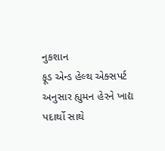નુકશાન
ફૂડ એન્ડ હેલ્થ એક્સપર્ટ અનુસાર હ્યુમન હેરને ખાદ્ય પદાર્થો સાથે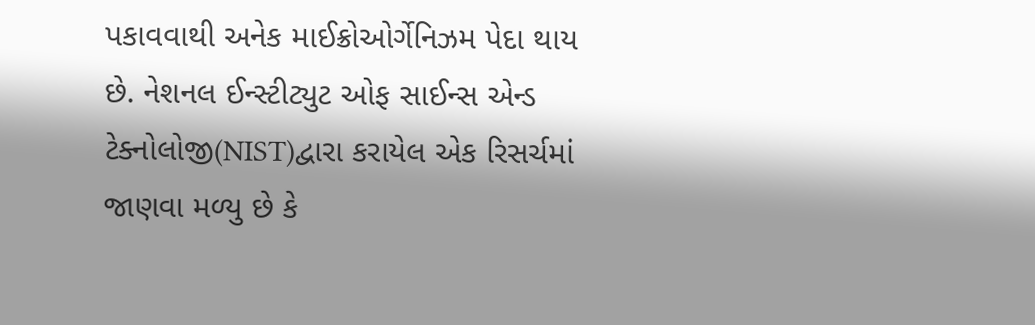પકાવવાથી અનેક માઈક્રોઓર્ગેનિઝમ પેદા થાય છે. નેશનલ ઈન્સ્ટીટ્યુટ ઓફ સાઈન્સ એન્ડ ટેક્નોલોજી(NIST)દ્વારા કરાયેલ એક રિસર્ચમાં જાણવા મળ્યુ છે કે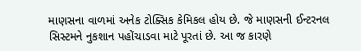માણસના વાળમાં અનેક ટોક્સિક કેમિકલ હોય છે. જે માણસની ઈન્ટરનલ સિસ્ટમને નુકશાન પહોંચાડવા માટે પૂરતાં છે. આ જ કારણે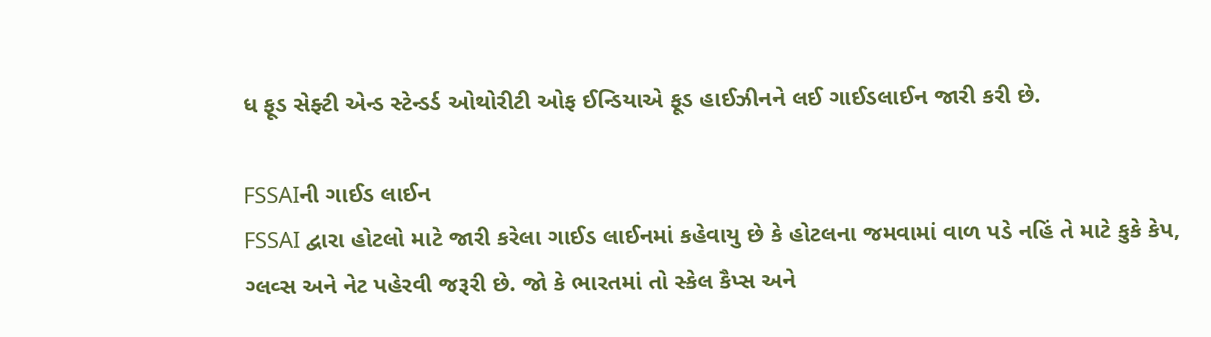ધ ફૂડ સેફ્ટી એન્ડ સ્ટેન્ડર્ડ ઓથોરીટી ઓફ ઈન્ડિયાએ ફૂડ હાઈઝીનને લઈ ગાઈડલાઈન જારી કરી છે.

FSSAIની ગાઈડ લાઈન
FSSAI દ્વારા હોટલો માટે જારી કરેલા ગાઈડ લાઈનમાં કહેવાયુ છે કે હોટલના જમવામાં વાળ પડે નહિં તે માટે કુકે કેપ, ગ્લવ્સ અને નેટ પહેરવી જરૂરી છે. જો કે ભારતમાં તો સ્કેલ કૈપ્સ અને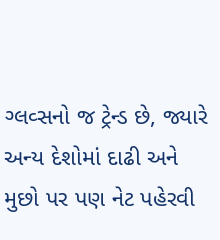ગ્લવ્સનો જ ટ્રેન્ડ છે, જ્યારે અન્ય દેશોમાં દાઢી અને મુછો પર પણ નેટ પહેરવી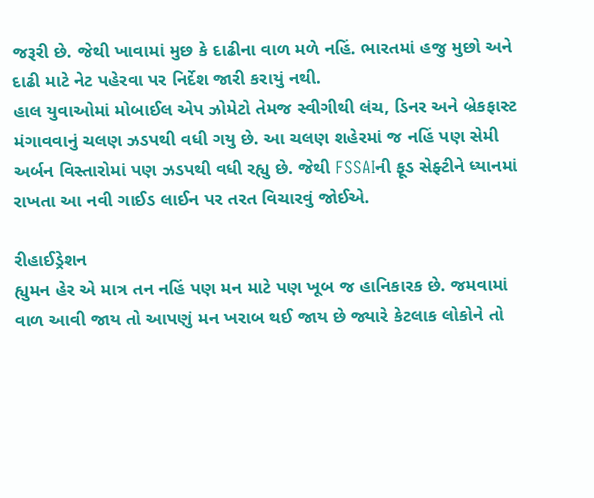જરૂરી છે. જેથી ખાવામાં મુછ કે દાઢીના વાળ મળે નહિં. ભારતમાં હજુ મુછો અને દાઢી માટે નેટ પહેરવા પર નિર્દેશ જારી કરાયું નથી.
હાલ યુવાઓમાં મોબાઈલ એપ ઝોમેટો તેમજ સ્વીગીથી લંચ, ડિનર અને બ્રેકફાસ્ટ મંગાવવાનું ચલણ ઝડપથી વધી ગયુ છે. આ ચલણ શહેરમાં જ નહિં પણ સેમી અર્બન વિસ્તારોમાં પણ ઝડપથી વધી રહ્યુ છે. જેથી FSSAIની ફૂડ સેફ્ટીને ધ્યાનમાં રાખતા આ નવી ગાઈડ લાઈન પર તરત વિચારવું જોઈએ.

રીહાઈડ્રેશન
હ્યુમન હેર એ માત્ર તન નહિં પણ મન માટે પણ ખૂબ જ હાનિકારક છે. જમવામાં વાળ આવી જાય તો આપણું મન ખરાબ થઈ જાય છે જ્યારે કેટલાક લોકોને તો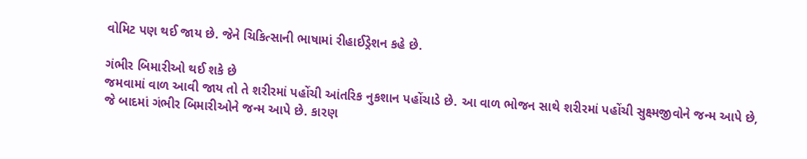વોમિટ પણ થઈ જાય છે. જેને ચિકિત્સાની ભાષામાં રીહાઈડ્રેશન કહે છે.

ગંભીર બિમારીઓ થઈ શકે છે
જમવામાં વાળ આવી જાય તો તે શરીરમાં પહોંચી આંતરિક નુકશાન પહોંચાડે છે. આ વાળ ભોજન સાથે શરીરમાં પહોંચી સુક્ષ્મજીવોને જન્મ આપે છે, જે બાદમાં ગંભીર બિમારીઓને જન્મ આપે છે. કારણ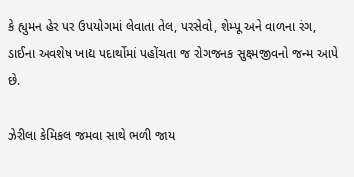કે હ્યુમન હેર પર ઉપયોગમાં લેવાતા તેલ, પરસેવો, શેમ્પૂ અને વાળના રંગ, ડાઈના અવશેષ ખાદ્ય પદાર્થોમાં પહોંચતા જ રોગજનક સુક્ષ્મજીવનો જન્મ આપે છે.

ઝેરીલા કેમિકલ જમવા સાથે ભળી જાય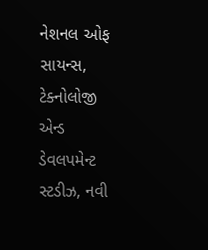નેશનલ ઓફ સાયન્સ, ટેક્નોલોજી એન્ડ ડેવલપમેન્ટ સ્ટડીઝ, નવી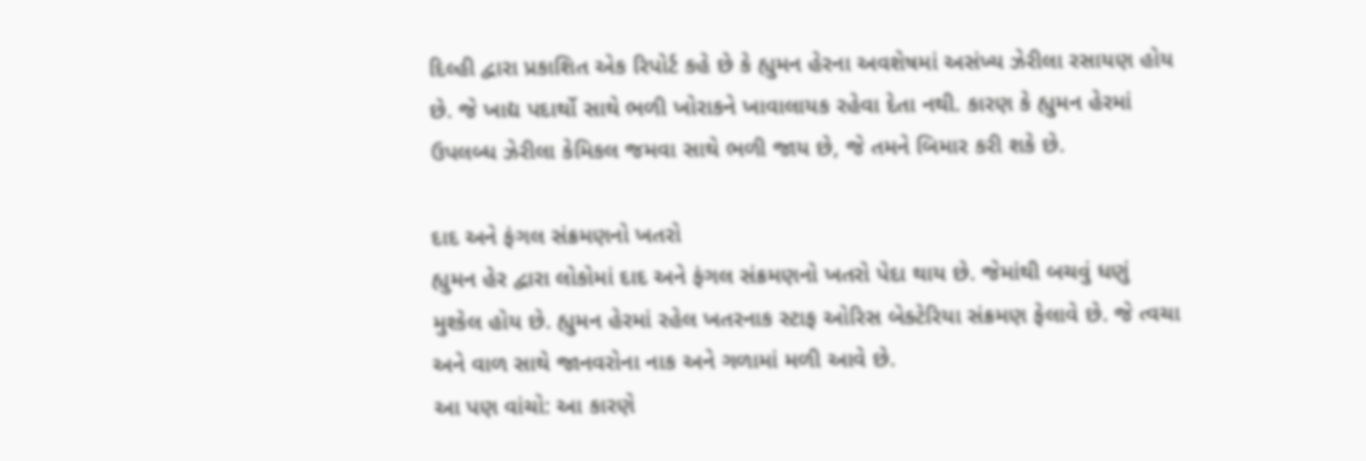દિલ્હી દ્વારા પ્રકાશિત એક રિપોર્ટ કહે છે કે હ્યુમન હેરના અવશેષમાં અસંખ્ય ઝેરીલા રસાયણ હોય છે. જે ખાદ્ય પદાર્થો સાથે ભળી ખોરાકને ખાવાલાયક રહેવા દેતા નથી. કારણ કે હ્યુમન હેરમાં ઉપલબ્ધ ઝેરીલા કેમિકલ જમવા સાથે ભળી જાય છે, જે તમને બિમાર કરી શકે છે.

દાદ અને ફંગલ સંક્રમણનો ખતરો
હ્યુમન હેર દ્વારા લોકોમાં દાદ અને ફંગલ સંક્રમણનો ખતરો પેદા થાય છે. જેમાંથી બચવું ધણું મુશ્કેલ હોય છે. હ્યુમન હેરમાં રહેલ ખતરનાક સ્ટાફ ઓરિસ બેક્ટેરિયા સંક્રમણ ફેલાવે છે. જે ત્વચા અને વાળ સાથે જાનવરોના નાક અને ગળામાં મળી આવે છે.
આ પણ વાંચો: આ કારણે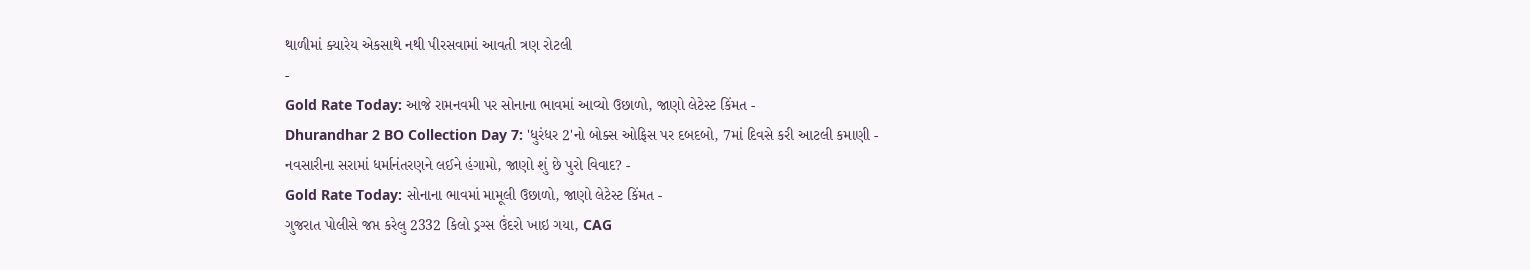થાળીમાં ક્યારેય એકસાથે નથી પીરસવામાં આવતી ત્રણ રોટલી
-
Gold Rate Today: આજે રામનવમી પર સોનાના ભાવમાં આવ્યો ઉછાળો, જાણો લેટેસ્ટ કિંમત -
Dhurandhar 2 BO Collection Day 7: 'ધુરંધર 2'નો બોક્સ ઓફિસ પર દબદબો, 7માં દિવસે કરી આટલી કમાણી -
નવસારીના સરામાં ધર્માનંતરણને લઈને હંગામો, જાણો શું છે પુરો વિવાદ? -
Gold Rate Today: સોનાના ભાવમાં મામૂલી ઉછાળો, જાણો લેટેસ્ટ કિંમત -
ગુજરાત પોલીસે જપ્ત કરેલુ 2332 કિલો ડ્રગ્સ ઉંદરો ખાઇ ગયા, CAG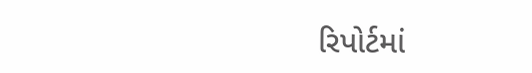રિપોર્ટમાં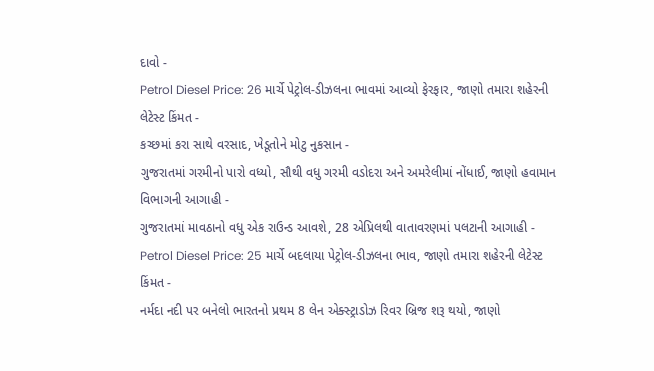દાવો -
Petrol Diesel Price: 26 માર્ચે પેટ્રોલ-ડીઝલના ભાવમાં આવ્યો ફેરફાર, જાણો તમારા શહેરની લેટેસ્ટ કિંમત -
કચ્છમાં કરા સાથે વરસાદ, ખેડૂતોને મોટુ નુકસાન -
ગુજરાતમાં ગરમીનો પારો વધ્યો, સૌથી વધુ ગરમી વડોદરા અને અમરેલીમાં નોંધાઈ, જાણો હવામાન વિભાગની આગાહી -
ગુજરાતમાં માવઠાનો વધુ એક રાઉન્ડ આવશે, 28 એપ્રિલથી વાતાવરણમાં પલટાની આગાહી -
Petrol Diesel Price: 25 માર્ચે બદલાયા પેટ્રોલ-ડીઝલના ભાવ, જાણો તમારા શહેરની લેટેસ્ટ કિંમત -
નર્મદા નદી પર બનેલો ભારતનો પ્રથમ 8 લેન એક્સ્ટ્રાડોઝ રિવર બ્રિજ શરૂ થયો, જાણો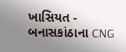ખાસિયત -
બનાસકાંઠાના CNG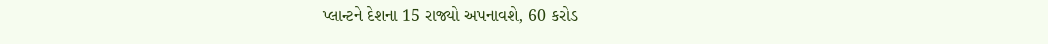પ્લાન્ટને દેશના 15 રાજ્યો અપનાવશે, 60 કરોડ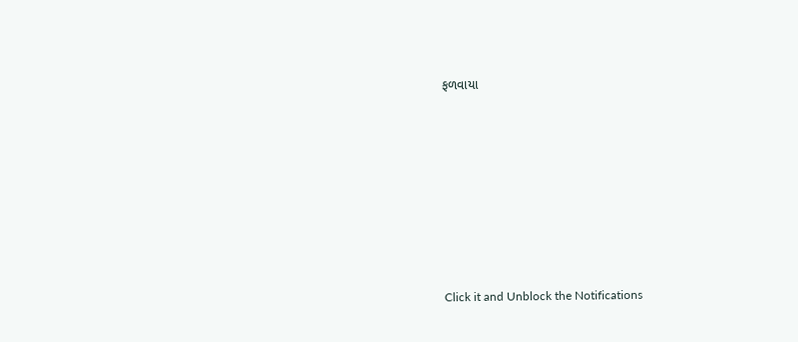ફળવાયા








Click it and Unblock the Notifications